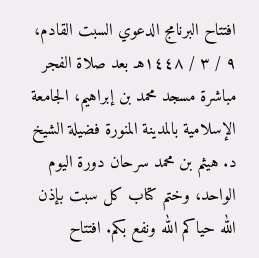افتتاح البرنامج الدعوي السبت القادم، ٩ / ٣ / ١٤٤٨هـ بعد صلاة الفجر مباشرة مسجد محمد بن إبراهيم، الجامعة الإسلامية بالمدينة المنورة فضيلة الشيخ د. هيثم بن محمد سرحان دورة اليوم الواحد، وختم كتاب كل سبت بإذن الله حياكم الله ونفع بكم. افتتاح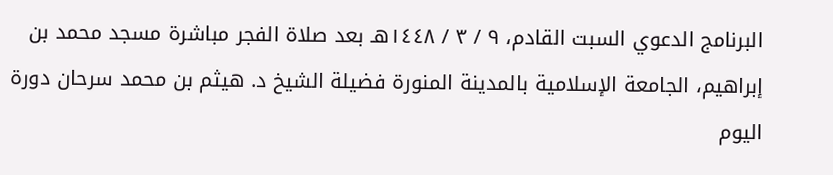البرنامج الدعوي السبت القادم، ٩ / ٣ / ١٤٤٨هـ بعد صلاة الفجر مباشرة مسجد محمد بن إبراهيم، الجامعة الإسلامية بالمدينة المنورة فضيلة الشيخ د. هيثم بن محمد سرحان دورة اليوم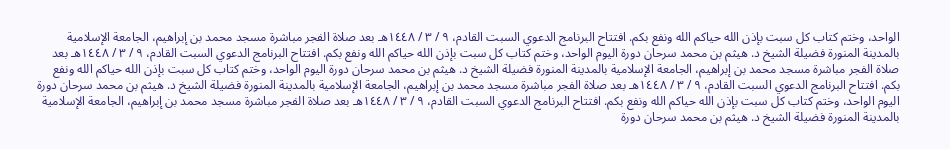الواحد، وختم كتاب كل سبت بإذن الله حياكم الله ونفع بكم. افتتاح البرنامج الدعوي السبت القادم، ٩ / ٣ / ١٤٤٨هـ بعد صلاة الفجر مباشرة مسجد محمد بن إبراهيم، الجامعة الإسلامية بالمدينة المنورة فضيلة الشيخ د. هيثم بن محمد سرحان دورة اليوم الواحد، وختم كتاب كل سبت بإذن الله حياكم الله ونفع بكم. افتتاح البرنامج الدعوي السبت القادم، ٩ / ٣ / ١٤٤٨هـ بعد صلاة الفجر مباشرة مسجد محمد بن إبراهيم، الجامعة الإسلامية بالمدينة المنورة فضيلة الشيخ د. هيثم بن محمد سرحان دورة اليوم الواحد، وختم كتاب كل سبت بإذن الله حياكم الله ونفع بكم. افتتاح البرنامج الدعوي السبت القادم، ٩ / ٣ / ١٤٤٨هـ بعد صلاة الفجر مباشرة مسجد محمد بن إبراهيم، الجامعة الإسلامية بالمدينة المنورة فضيلة الشيخ د. هيثم بن محمد سرحان دورة اليوم الواحد، وختم كتاب كل سبت بإذن الله حياكم الله ونفع بكم. افتتاح البرنامج الدعوي السبت القادم، ٩ / ٣ / ١٤٤٨هـ بعد صلاة الفجر مباشرة مسجد محمد بن إبراهيم، الجامعة الإسلامية بالمدينة المنورة فضيلة الشيخ د. هيثم بن محمد سرحان دورة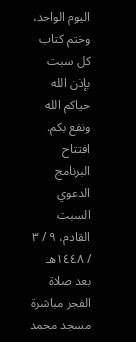اليوم الواحد، وختم كتاب كل سبت بإذن الله حياكم الله ونفع بكم. افتتاح البرنامج الدعوي السبت القادم، ٩ / ٣ / ١٤٤٨هـ بعد صلاة الفجر مباشرة مسجد محمد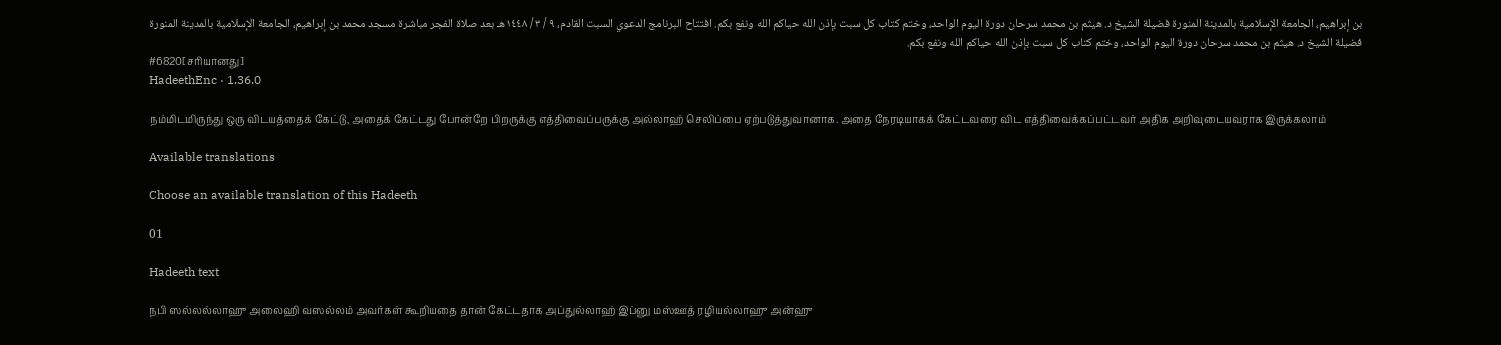بن إبراهيم، الجامعة الإسلامية بالمدينة المنورة فضيلة الشيخ د. هيثم بن محمد سرحان دورة اليوم الواحد، وختم كتاب كل سبت بإذن الله حياكم الله ونفع بكم. افتتاح البرنامج الدعوي السبت القادم، ٩ / ٣ / ١٤٤٨هـ بعد صلاة الفجر مباشرة مسجد محمد بن إبراهيم، الجامعة الإسلامية بالمدينة المنورة فضيلة الشيخ د. هيثم بن محمد سرحان دورة اليوم الواحد، وختم كتاب كل سبت بإذن الله حياكم الله ونفع بكم.
#6820[சரியானது]
HadeethEnc · 1.36.0

நம்மிடமிருந்து ஒரு விடயத்தைக் கேட்டு, அதைக் கேட்டது போன்றே பிறருக்கு எத்திவைப்பருக்கு அல்லாஹ் செலிப்பை ஏற்படுத்துவானாக. அதை நேரடியாகக் கேட்டவரை விட எத்திவைக்கப்பட்டவர் அதிக அறிவுடையவராக இருக்கலாம்

Available translations

Choose an available translation of this Hadeeth

01

Hadeeth text

நபி ஸல்லல்லாஹு அலைஹி வஸல்லம் அவர்கள் கூறியதை தான் கேட்டதாக அப்துல்லாஹ் இப்னு மஸ்ஊத் ரழியல்லாஹு அன்ஹு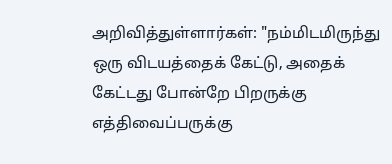அறிவித்துள்ளார்கள்: "நம்மிடமிருந்து ஒரு விடயத்தைக் கேட்டு, அதைக் கேட்டது போன்றே பிறருக்கு எத்திவைப்பருக்கு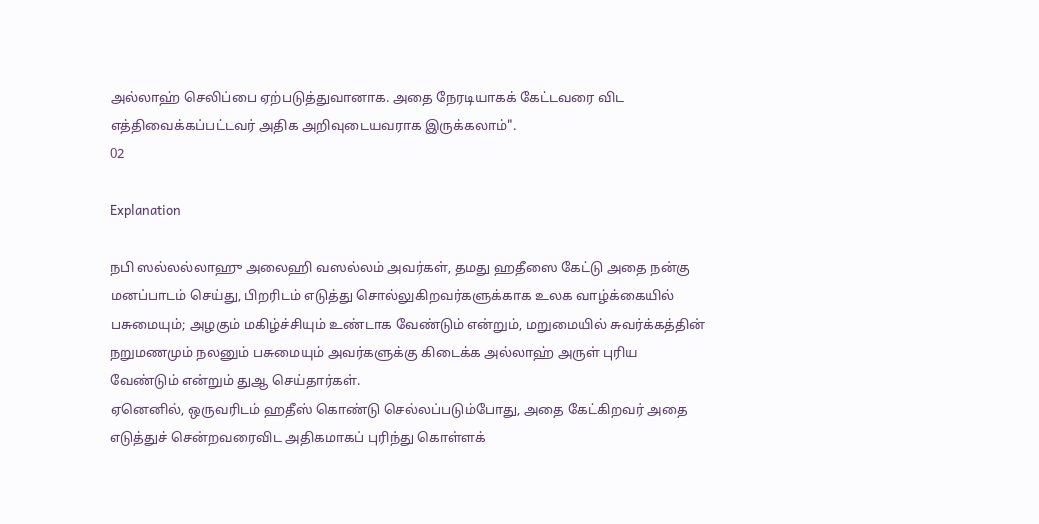அல்லாஹ் செலிப்பை ஏற்படுத்துவானாக. அதை நேரடியாகக் கேட்டவரை விட எத்திவைக்கப்பட்டவர் அதிக அறிவுடையவராக இருக்கலாம்".
02

Explanation

நபி ஸல்லல்லாஹு அலைஹி வஸல்லம் அவர்கள், தமது ஹதீஸை கேட்டு அதை நன்கு மனப்பாடம் செய்து, பிறரிடம் எடுத்து சொல்லுகிறவர்களுக்காக உலக வாழ்க்கையில் பசுமையும்; அழகும் மகிழ்ச்சியும் உண்டாக வேண்டும் என்றும், மறுமையில் சுவர்க்கத்தின் நறுமணமும் நலனும் பசுமையும் அவர்களுக்கு கிடைக்க அல்லாஹ் அருள் புரிய வேண்டும் என்றும் துஆ செய்தார்கள்.
ஏனெனில், ஒருவரிடம் ஹதீஸ் கொண்டு செல்லப்படும்போது, அதை கேட்கிறவர் அதை எடுத்துச் சென்றவரைவிட அதிகமாகப் புரிந்து கொள்ளக்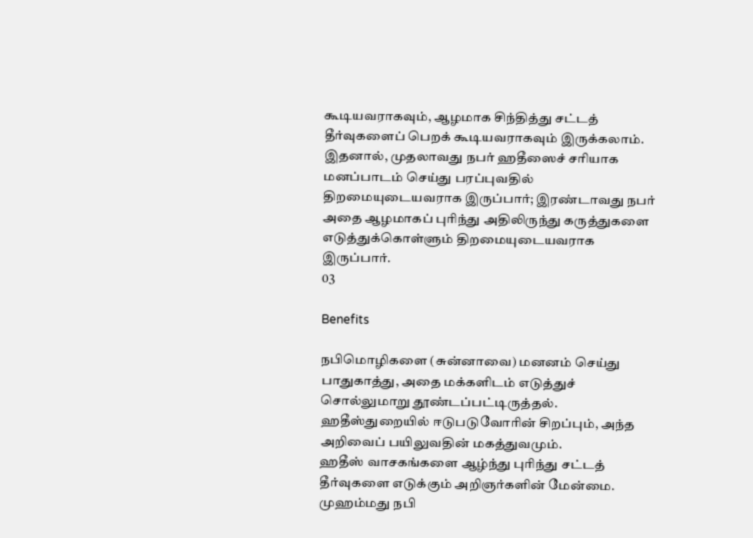கூடியவராகவும், ஆழமாக சிந்தித்து சட்டத் தீர்வுகளைப் பெறக் கூடியவராகவும் இருக்கலாம். இதனால், முதலாவது நபர் ஹதீஸைச் சரியாக மனப்பாடம் செய்து பரப்புவதில் திறமையுடையவராக இருப்பார்; இரண்டாவது நபர் அதை ஆழமாகப் புரிந்து அதிலிருந்து கருத்துகளை எடுத்துக்கொள்ளும் திறமையுடையவராக இருப்பார்.
03

Benefits

நபிமொழிகளை (சுன்னாவை) மனனம் செய்து பாதுகாத்து, அதை மக்களிடம் எடுத்துச் சொல்லுமாறு தூண்டப்பட்டிருத்தல்.
ஹதீஸ்துறையில் ஈடுபடுவோரின் சிறப்பும், அந்த அறிவைப் பயிலுவதின் மகத்துவமும்.
ஹதீஸ் வாசகங்களை ஆழ்ந்து புரிந்து சட்டத் தீர்வுகளை எடுக்கும் அறிஞர்களின் மேன்மை.
முஹம்மது நபி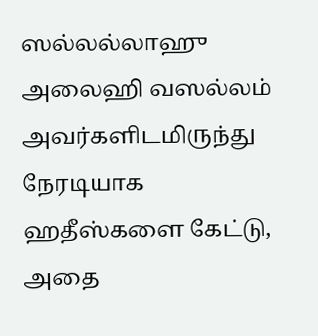ஸல்லல்லாஹு அலைஹி வஸல்லம் அவர்களிடமிருந்து நேரடியாக ஹதீஸ்களை கேட்டு, அதை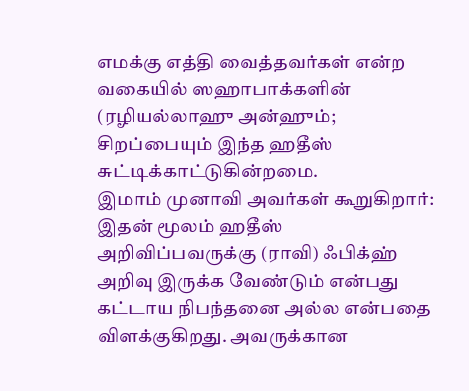எமக்கு எத்தி வைத்தவர்கள் என்ற வகையில் ஸஹாபாக்களின் (ரழியல்லாஹு அன்ஹும்; சிறப்பையும் இந்த ஹதீஸ் சுட்டிக்காட்டுகின்றமை.
இமாம் முனாவி அவர்கள் கூறுகிறார்: இதன் மூலம் ஹதீஸ் அறிவிப்பவருக்கு (ராவி) ஃபிக்ஹ் அறிவு இருக்க வேண்டும் என்பது கட்டாய நிபந்தனை அல்ல என்பதை விளக்குகிறது. அவருக்கான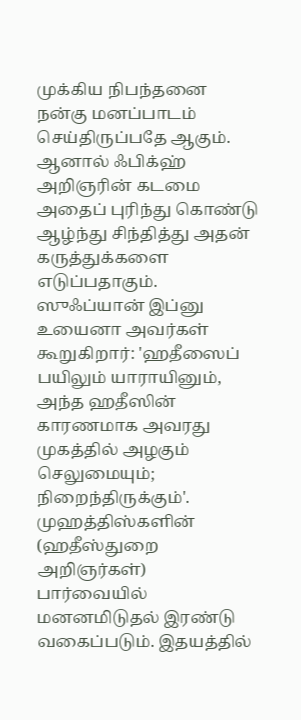முக்கிய நிபந்தனை நன்கு மனப்பாடம் செய்திருப்பதே ஆகும். ஆனால் ஃபிக்ஹ் அறிஞரின் கடமை அதைப் புரிந்து கொண்டு ஆழ்ந்து சிந்தித்து அதன் கருத்துக்களை எடுப்பதாகும்.
ஸுஃப்யான் இப்னு உயைனா அவர்கள் கூறுகிறார்: 'ஹதீஸைப் பயிலும் யாராயினும், அந்த ஹதீஸின் காரணமாக அவரது முகத்தில் அழகும் செலுமையும்; நிறைந்திருக்கும்'.
முஹத்திஸ்களின் (ஹதீஸ்துறை அறிஞர்கள்) பார்வையில் மனனமிடுதல் இரண்டு வகைப்படும். இதயத்தில்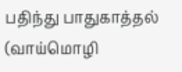பதிந்து பாதுகாத்தல் (வாய்மொழி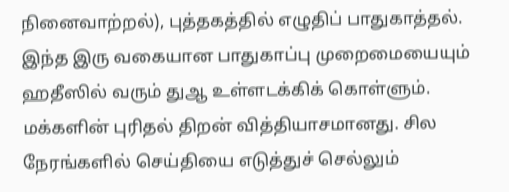நினைவாற்றல்), புத்தகத்தில் எழுதிப் பாதுகாத்தல். இந்த இரு வகையான பாதுகாப்பு முறைமையையும் ஹதீஸில் வரும் துஆ உள்ளடக்கிக் கொள்ளும்.
மக்களின் புரிதல் திறன் வித்தியாசமானது. சில நேரங்களில் செய்தியை எடுத்துச் செல்லும்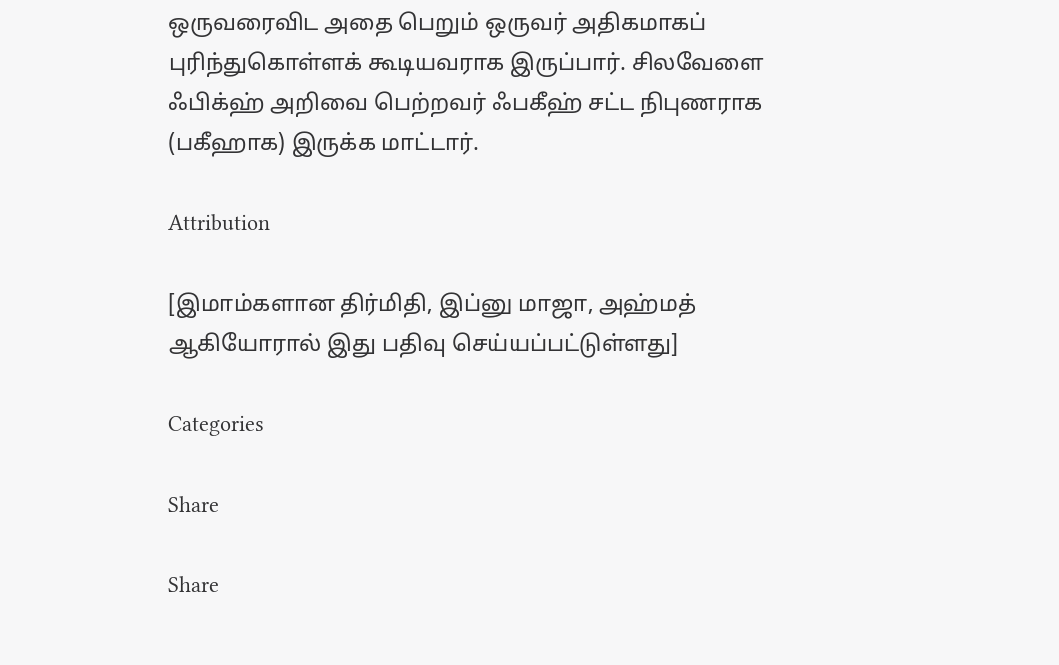ஒருவரைவிட அதை பெறும் ஒருவர் அதிகமாகப் புரிந்துகொள்ளக் கூடியவராக இருப்பார். சிலவேளை ஃபிக்ஹ் அறிவை பெற்றவர் ஃபகீஹ் சட்ட நிபுணராக (பகீஹாக) இருக்க மாட்டார்.

Attribution

[இமாம்களான திர்மிதி, இப்னு மாஜா, அஹ்மத் ஆகியோரால் இது பதிவு செய்யப்பட்டுள்ளது]

Categories

Share

Share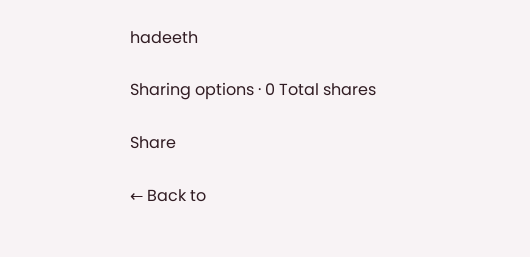hadeeth

Sharing options · 0 Total shares

Share

← Back to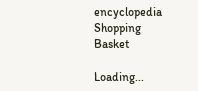encyclopedia
Shopping Basket

Loading...